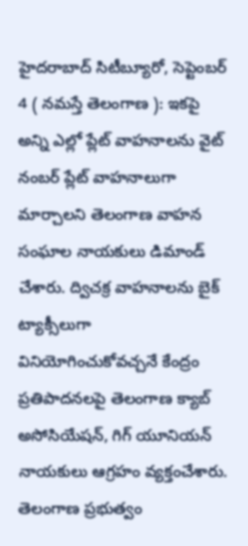హైదరాబాద్ సిటీబ్యూరో, సెప్టెంబర్ 4 ( నమస్తే తెలంగాణ ): ఇకపై అన్ని ఎల్లో ప్లేట్ వాహనాలను వైట్ నంబర్ ప్లేట్ వాహనాలుగా మార్చాలని తెలంగాణ వాహన సంఘాల నాయకులు డిమాండ్ చేశారు. ద్విచక్ర వాహనాలను బైక్ ట్యాక్సీలుగా వినియోగించుకోవచ్చనే కేంద్రం ప్రతిపాదనలపై తెలంగాణ క్యాబ్ అసోసియేషన్, గిగ్ యూనియన్ నాయకులు ఆగ్రహం వ్యక్తంచేశారు. తెలంగాణ ప్రభుత్వం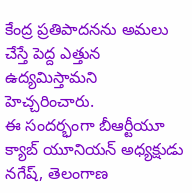కేంద్ర ప్రతిపాదనను అమలు చేస్తే పెద్ద ఎత్తున ఉద్యమిస్తామని హెచ్చరించారు.
ఈ సందర్భంగా బీఆర్టీయూ క్యాబ్ యూనియన్ అధ్యక్షుడు నగేష్, తెలంగాణ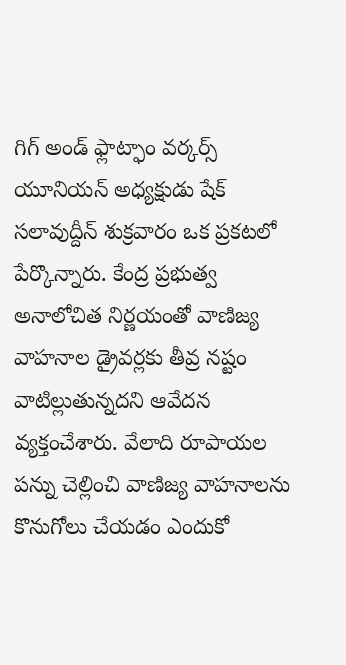గిగ్ అండ్ ఫ్లాట్ఫాం వర్కర్స్ యూనియన్ అధ్యక్షుడు షేక్ సలావుద్దీన్ శుక్రవారం ఒక ప్రకటలో పేర్కొన్నారు. కేంద్ర ప్రభుత్వ అనాలోచిత నిర్ణయంతో వాణిజ్య వాహనాల డ్రైవర్లకు తీవ్ర నష్టం వాటిల్లుతున్నదని ఆవేదన వ్యక్తంచేశారు. వేలాది రూపాయల పన్ను చెల్లించి వాణిజ్య వాహనాలను కొనుగోలు చేయడం ఎందుకో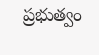ప్రభుత్వం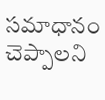సమాధానం చెప్పాలని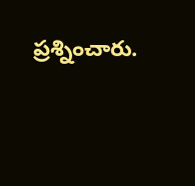ప్రశ్నించారు.